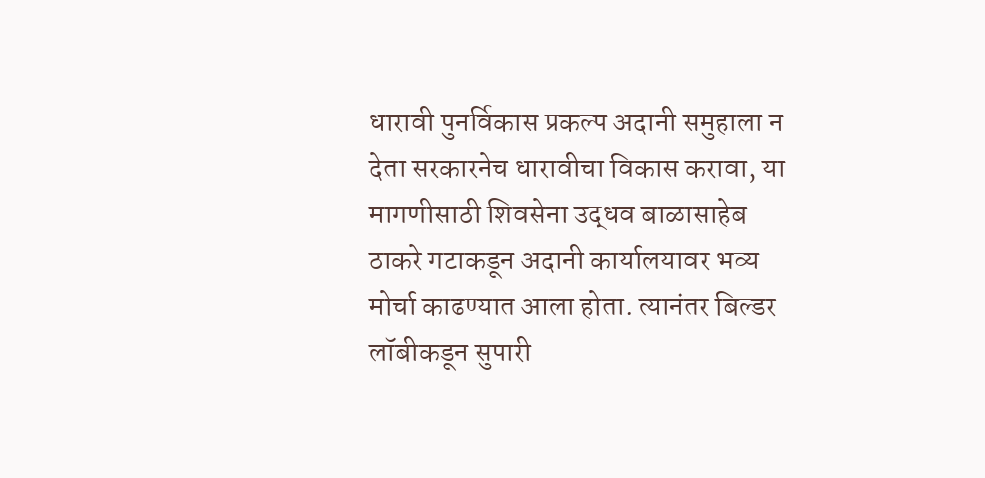धारावी पुनर्विकास प्रकल्प अदानी समुहाला न देता सरकारनेच धारावीचा विकास करावा, या मागणीसाठी शिवसेना उद्धव बाळासाहेब ठाकरे गटाकडून अदानी कार्यालयावर भव्य मोर्चा काढण्यात आला होता. त्यानंतर बिल्डर लॉबीकडून सुपारी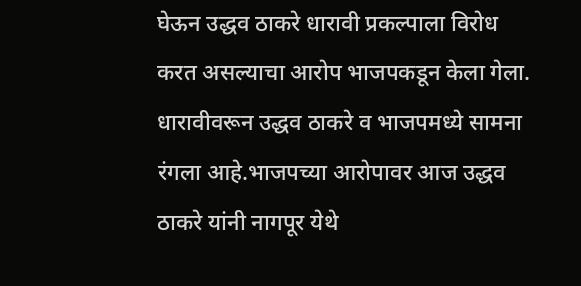घेऊन उद्धव ठाकरे धारावी प्रकल्पाला विरोध करत असल्याचा आरोप भाजपकडून केला गेला. धारावीवरून उद्धव ठाकरे व भाजपमध्ये सामना रंगला आहे.भाजपच्या आरोपावर आज उद्धव ठाकरे यांनी नागपूर येथे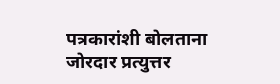पत्रकारांशी बोलताना जोरदार प्रत्युत्तर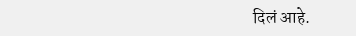दिलं आहे.